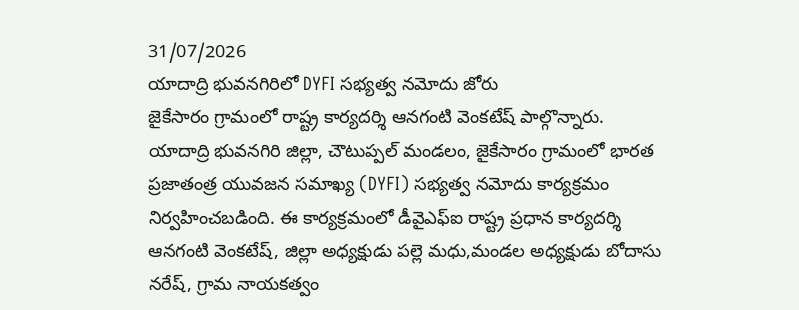31/07/2026
యాదాద్రి భువనగిరిలో DYFI సభ్యత్వ నమోదు జోరు
జైకేసారం గ్రామంలో రాష్ట్ర కార్యదర్శి ఆనగంటి వెంకటేష్ పాల్గొన్నారు.
యాదాద్రి భువనగిరి జిల్లా, చౌటుప్పల్ మండలం, జైకేసారం గ్రామంలో భారత ప్రజాతంత్ర యువజన సమాఖ్య (DYFI) సభ్యత్వ నమోదు కార్యక్రమం నిర్వహించబడింది. ఈ కార్యక్రమంలో డీవైఎఫ్ఐ రాష్ట్ర ప్రధాన కార్యదర్శి ఆనగంటి వెంకటేష్, జిల్లా అధ్యక్షుడు పల్లె మధు,మండల అధ్యక్షుడు బోదాసు నరేష్, గ్రామ నాయకత్వం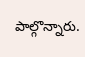పాల్గొన్నారు.